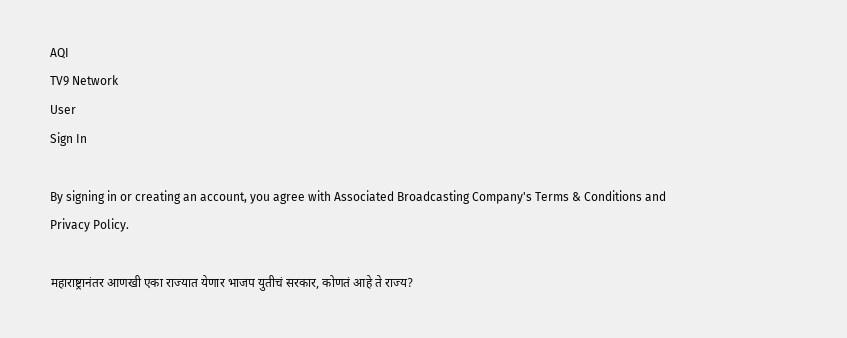AQI
TV9 Network
User
Sign In

By signing in or creating an account, you agree with Associated Broadcasting Company's Terms & Conditions and Privacy Policy.

महाराष्ट्रानंतर आणखी एका राज्यात येणार भाजप युतीचं सरकार, कोणतं आहे ते राज्य?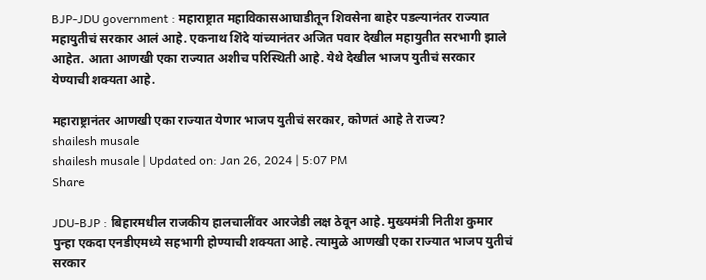BJP-JDU government : महाराष्ट्रात महाविकासआघाडीतून शिवसेना बाहेर पडल्यानंतर राज्यात महायुतीचं सरकार आलं आहे. एकनाथ शिंदे यांच्यानंतर अजित पवार देखील महायुतीत सरभागी झाले आहेत. आता आणखी एका राज्यात अशीच परिस्थिती आहे. येथे देखील भाजप युतीचं सरकार येण्याची शक्यता आहे.

महाराष्ट्रानंतर आणखी एका राज्यात येणार भाजप युतीचं सरकार, कोणतं आहे ते राज्य?
shailesh musale
shailesh musale | Updated on: Jan 26, 2024 | 5:07 PM
Share

JDU-BJP : बिहारमधील राजकीय हालचालींवर आरजेडी लक्ष ठेवून आहे. मुख्यमंत्री नितीश कुमार पुन्हा एकदा एनडीएमध्ये सहभागी होण्याची शक्यता आहे. त्यामुळे आणखी एका राज्यात भाजप युतीचं सरकार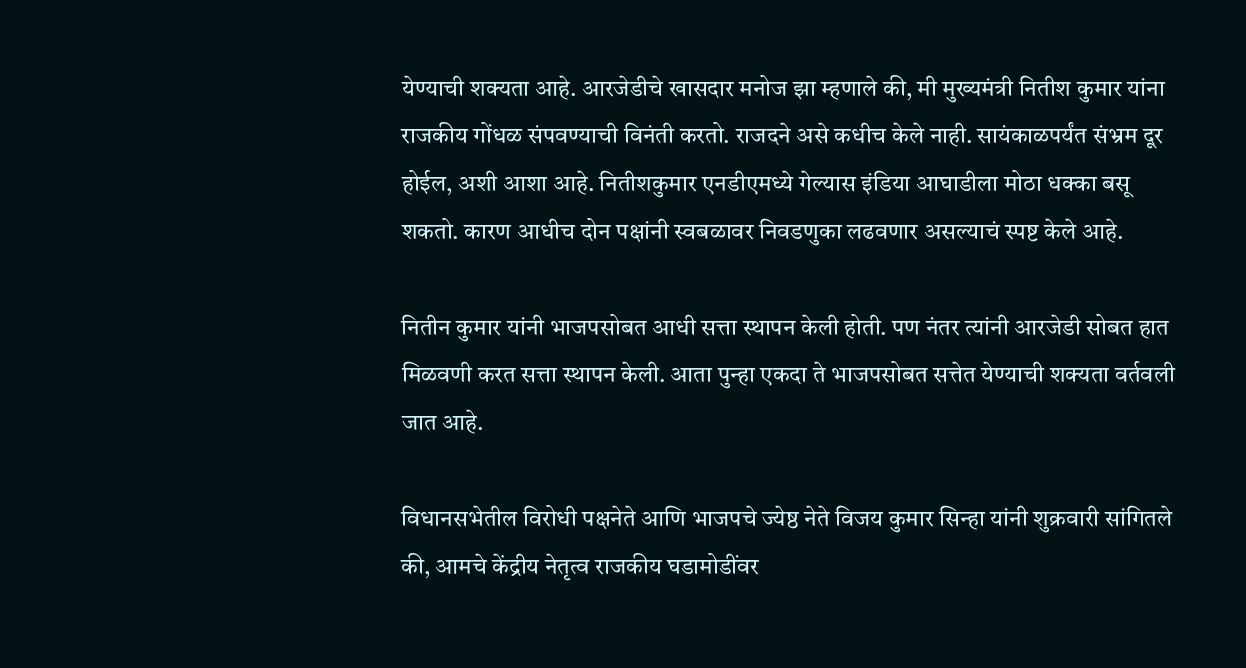येण्याची शक्यता आहे. आरजेडीचे खासदार मनोज झा म्हणाले की, मी मुख्यमंत्री नितीश कुमार यांना राजकीय गोंधळ संपवण्याची विनंती करतो. राजदने असे कधीच केले नाही. सायंकाळपर्यंत संभ्रम दूर होईल, अशी आशा आहे. नितीशकुमार एनडीएमध्ये गेल्यास इंडिया आघाडीला मोठा धक्का बसू शकतो. कारण आधीच दोन पक्षांनी स्वबळावर निवडणुका लढवणार असल्याचं स्पष्ट केले आहे.

नितीन कुमार यांनी भाजपसोबत आधी सत्ता स्थापन केली होती. पण नंतर त्यांनी आरजेडी सोबत हात मिळवणी करत सत्ता स्थापन केली. आता पुन्हा एकदा ते भाजपसोबत सत्तेत येण्याची शक्यता वर्तवली जात आहे.

विधानसभेतील विरोधी पक्षनेते आणि भाजपचे ज्येष्ठ नेते विजय कुमार सिन्हा यांनी शुक्रवारी सांगितले की, आमचे केंद्रीय नेतृत्व राजकीय घडामोडींवर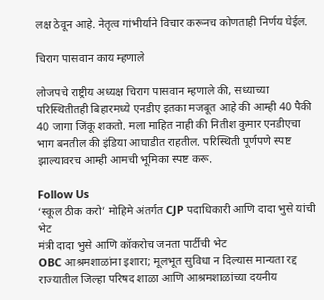लक्ष ठेवून आहे. नेतृत्व गांभीर्याने विचार करूनच कोणताही निर्णय घेईल.

चिराग पासवान काय म्हणाले

लोजपचे राष्ट्रीय अध्यक्ष चिराग पासवान म्हणाले की, सध्याच्या परिस्थितीतही बिहारमध्ये एनडीए इतका मजबूत आहे की आम्ही 40 पैकी 40 जागा जिंकू शकतो. मला माहित नाही की नितीश कुमार एनडीएचा भाग बनतील की इंडिया आघाडीत राहतील. परिस्थिती पूर्णपणे स्पष्ट झाल्यावरच आम्ही आमची भूमिका स्पष्ट करू.

Follow Us
‘स्कूल ठीक करो’ मोहिमे अंतर्गत CJP पदाधिकारी आणि दादा भुसे यांची भेट
मंत्री दादा भुसे आणि कॉकरोच जनता पार्टीची भेट
OBC आश्रमशाळांना इशारा; मूलभूत सुविधा न दिल्यास मान्यता रद्द
राज्यातील जिल्हा परिषद शाळा आणि आश्रमशाळांच्या दयनीय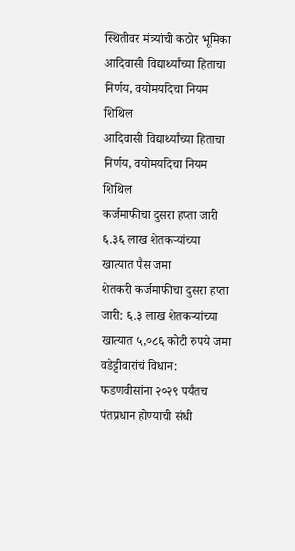स्थितीवर मंत्र्यांची कठोर भूमिका
आदिवासी विद्यार्थ्यांच्या हिताचा निर्णय, वयोमर्यादेचा नियम शिथिल
आदिवासी विद्यार्थ्यांच्या हिताचा निर्णय, वयोमर्यादेचा नियम शिथिल
कर्जमाफीचा दुसरा हप्ता जारी ६.३६ लाख शेतकऱ्यांच्या खात्यात पैस जमा
शेतकरी कर्जमाफीचा दुसरा हप्ता जारी: ६.३ लाख शेतकऱ्यांच्या खात्यात ५,०८६ कोटी रुपये जमा
वडेट्टीवारांचं विधान: फडणवीसांना २०२९ पर्यंतच पंतप्रधान होण्याची संधी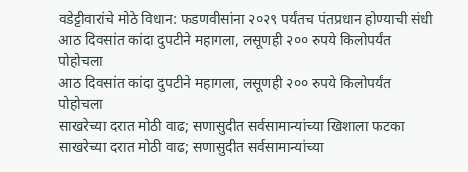वडेट्टीवारांचे मोठे विधान: फडणवीसांना २०२९ पर्यंतच पंतप्रधान होण्याची संधी
आठ दिवसांत कांदा दुपटीने महागला, लसूणही २०० रुपये किलोपर्यंत पोहोचला
आठ दिवसांत कांदा दुपटीने महागला, लसूणही २०० रुपये किलोपर्यंत पोहोचला
साखरेच्या दरात मोठी वाढ; सणासुदीत सर्वसामान्यांच्या खिशाला फटका
साखरेच्या दरात मोठी वाढ; सणासुदीत सर्वसामान्यांच्या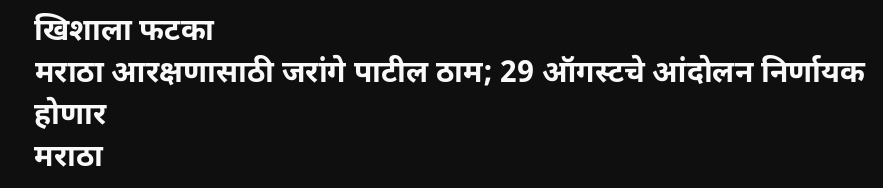खिशाला फटका
मराठा आरक्षणासाठी जरांगे पाटील ठाम; 29 ऑगस्टचे आंदोलन निर्णायक होणार
मराठा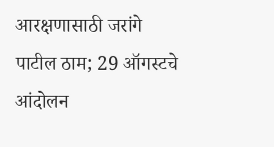आरक्षणासाठी जरांगे पाटील ठाम; 29 ऑगस्टचे आंदोलन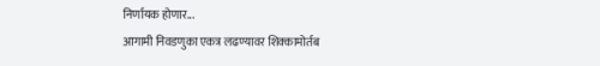निर्णायक होणार...
आगामी निवडणुका एकत्र लढण्यावर शिक्कामोर्तब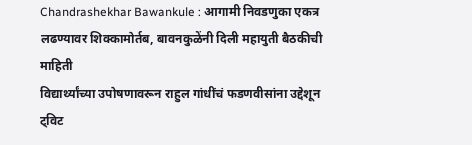Chandrashekhar Bawankule : आगामी निवडणुका एकत्र लढण्यावर शिक्कामोर्तब, बावनकुळेंनी दिली महायुती बैठकीची माहिती
विद्यार्थ्यांच्या उपोषणावरून राहुल गांधींचं फडणवीसांना उद्देशून ट्विट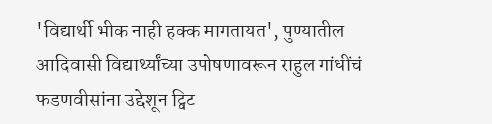'विद्यार्थी भीक नाही हक्क मागतायत', पुण्यातील आदिवासी विद्यार्थ्यांच्या उपोषणावरून राहुल गांधींचं फडणवीसांना उद्देशून ट्विट